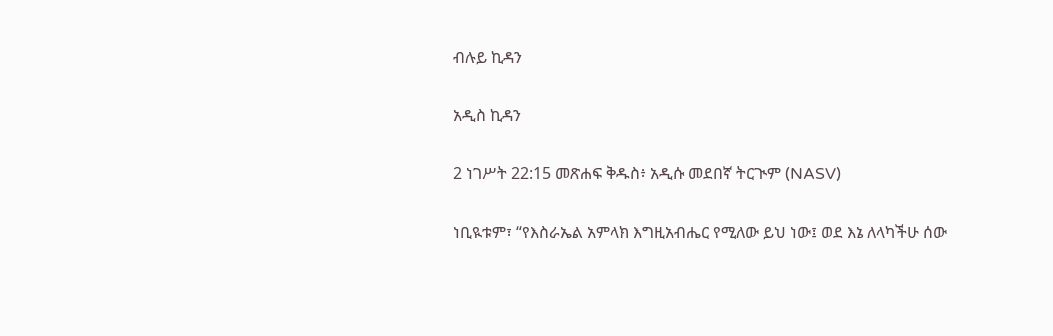ብሉይ ኪዳን

አዲስ ኪዳን

2 ነገሥት 22:15 መጽሐፍ ቅዱስ፥ አዲሱ መደበኛ ትርጒም (NASV)

ነቢዪቱም፣ “የእስራኤል አምላክ እግዚአብሔር የሚለው ይህ ነው፤ ወደ እኔ ለላካችሁ ሰው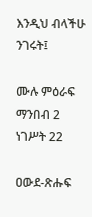እንዲህ ብላችሁ ንገሩት፤

ሙሉ ምዕራፍ ማንበብ 2 ነገሥት 22

ዐውደ-ጽሑፍ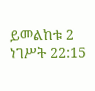ይመልከቱ 2 ነገሥት 22:15